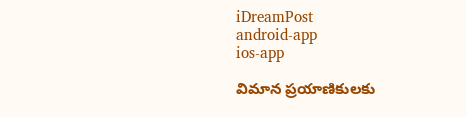iDreamPost
android-app
ios-app

విమాన ప్రయాణికులకు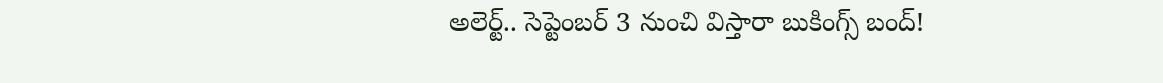అలెర్ట్.. సెప్టెంబర్ 3 నుంచి విస్తారా బుకింగ్స్ బంద్!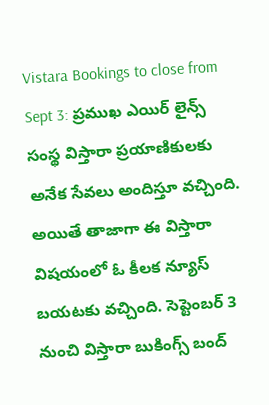Vistara Bookings to close from Sept 3: ప్రముఖ ఎయిర్ లైన్స్ సంస్థ విస్తారా ప్రయాణికులకు అనేక సేవలు అందిస్తూ వచ్చింది. అయితే తాజాగా ఈ విస్తారా విషయంలో ఓ కీలక న్యూస్ బయటకు వచ్చింది. సెప్టెంబర్ 3 నుంచి విస్తారా బుకింగ్స్ బంద్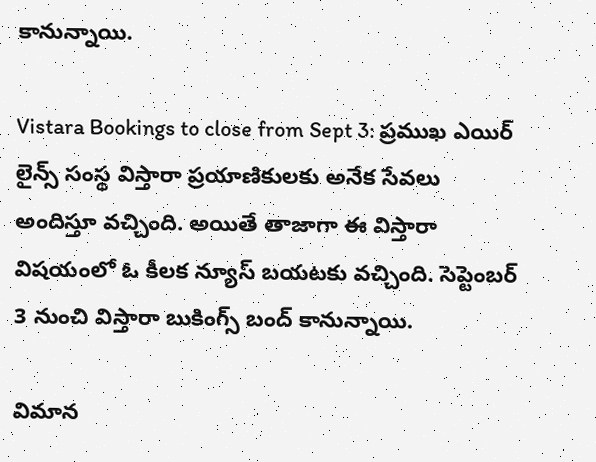కానున్నాయి.

Vistara Bookings to close from Sept 3: ప్రముఖ ఎయిర్ లైన్స్ సంస్థ విస్తారా ప్రయాణికులకు అనేక సేవలు అందిస్తూ వచ్చింది. అయితే తాజాగా ఈ విస్తారా విషయంలో ఓ కీలక న్యూస్ బయటకు వచ్చింది. సెప్టెంబర్ 3 నుంచి విస్తారా బుకింగ్స్ బంద్ కానున్నాయి.

విమాన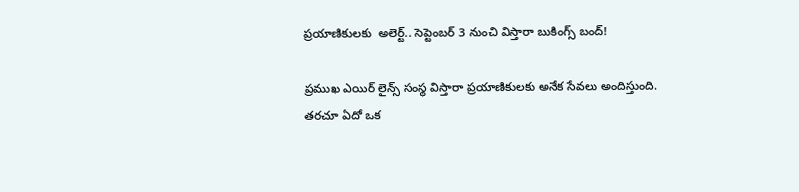ప్రయాణికులకు  అలెర్ట్.. సెప్టెంబర్ 3 నుంచి విస్తారా బుకింగ్స్ బంద్!

ప్రముఖ ఎయిర్ లైన్స్ సంస్థ విస్తారా ప్రయాణికులకు అనేక సేవలు అందిస్తుంది. తరచూ ఏదో ఒక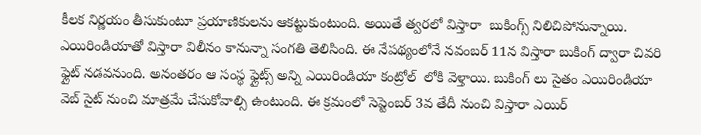కీలక నిర్ణయం తీసుకుంటూ ప్రయాణికులను ఆకట్టుకుంటుంది. అయితే త్వరలో విస్తారా  బుకింగ్స్ నిలిచిపోనున్నాయి. ఎయిరిండియాతో విస్తారా విలీనం కానున్నా సంగతి తెలిసింది. ఈ నేపథ్యంలోనే నవంబర్ 11న విస్తారా బుకింగ్ ద్వారా చివరి ఫ్లైట్ నడవనుంది. అనంతరం ఆ సంస్థ ఫ్లైట్స్ అన్ని ఎయిరిండియా కంట్రోల్  లోకి వెళ్తాయి. బుకింగ్ లు సైతం ఎయిరిండియా వెబ్ సైట్ నుంచి మాత్రమే చేసుకోవాల్సి ఉంటుంది. ఈ క్రమంలో సెప్టెంబర్ 3వ తేదీ నుంచి విస్తారా ఎయిర్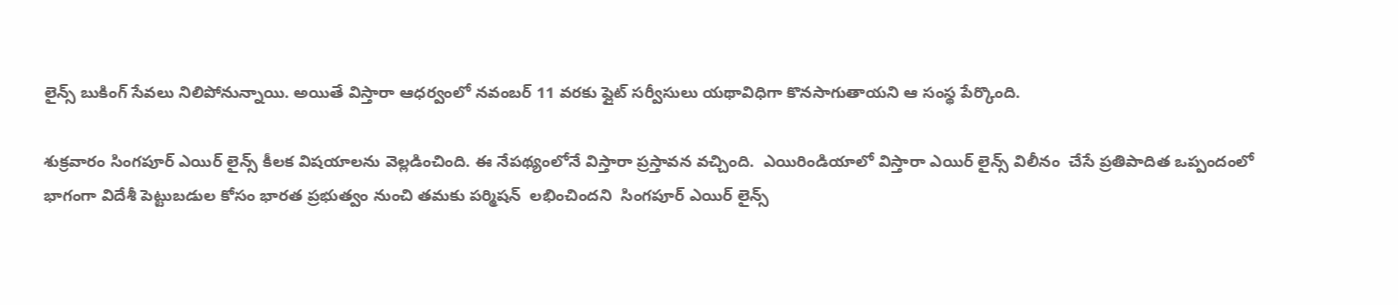లైన్స్ బుకింగ్ సేవలు నిలిపోనున్నాయి. అయితే విస్తారా ఆధర్వంలో నవంబర్ 11 వరకు ప్లైట్ సర్వీసులు యథావిధిగా కొనసాగుతాయని ఆ సంస్థ పేర్కొంది.

శుక్రవారం సింగపూర్ ఎయిర్ లైన్స్ కీలక విషయాలను వెల్లడించింది. ఈ నేపథ్యంలోనే విస్తారా ప్రస్తావన వచ్చింది.  ఎయిరిండియాలో విస్తారా ఎయిర్ లైన్స్ విలీనం  చేసే ప్రతిపాదిత ఒప్పందంలో భాగంగా విదేశీ పెట్టుబడుల కోసం భారత ప్రభుత్వం నుంచి తమకు పర్మిషన్  లభించిందని  సింగపూర్ ఎయిర్ లైన్స్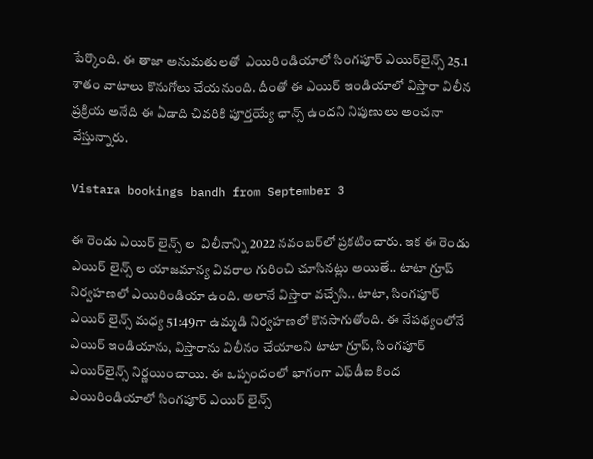పేర్కొంది. ఈ తాజా అనుమతులతో  ఎయిరిండియాలో సింగపూర్‌ ఎయిర్‌లైన్స్‌ 25.1 శాతం వాటాలు కొనుగోలు చేయనుంది. దీంతో ఈ ఎయిర్ ఇండియాలో విస్తారా విలీన ప్రక్రియ అనేది ఈ ఏడాది చివరికి పూర్తయ్యే ఛాన్స్ ఉందని నిపుణులు అంచనా వేస్తున్నారు.

Vistara bookings bandh from September 3

ఈ రెండు ఎయిర్ లైన్స్ ల  విలీనాన్ని 2022 నవంబర్‌లో ప్రకటించారు. ఇక ఈ రెండు ఎయిర్ లైన్స్ ల యాజమాన్య వివరాల గురించి చూసినట్లు అయితే.. టాటా గ్రూప్ నిర్వహణలో ఎయిరిండియా ఉంది. అలానే విస్తారా వచ్చేసి.. టాటా, సింగపూర్ ఎయిర్ లైన్స్ మధ్య 51:49గా ఉమ్మడి నిర్వహణలో కొనసాగుతోంది. ఈ నేపథ్యంలోనే ఎయిర్ ఇండియాను, విస్తారాను విలీనం చేయాలని టాటా గ్రూప్‌, సింగపూర్‌ ఎయిర్‌లైన్స్‌ నిర్ణయించాయి. ఈ ఒప్పందంలో భాగంగా ఎఫ్‌డీఐ కింద ఎయిరిండియాలో సింగపూర్ ఎయిర్ లైన్స్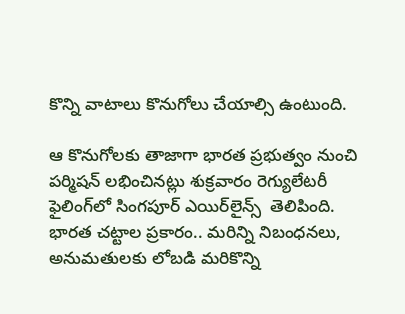కొన్ని వాటాలు కొనుగోలు చేయాల్సి ఉంటుంది.

ఆ కొనుగోలకు తాజాగా భారత ప్రభుత్వం నుంచి పర్మిషన్ లభించినట్లు శుక్రవారం రెగ్యులేటరీ ఫైలింగ్‌లో సింగపూర్‌ ఎయిర్‌లైన్స్‌  తెలిపింది. భారత చట్టాల ప్రకారం.. మరిన్ని నిబంధనలు, అనుమతులకు లోబడి మరికొన్ని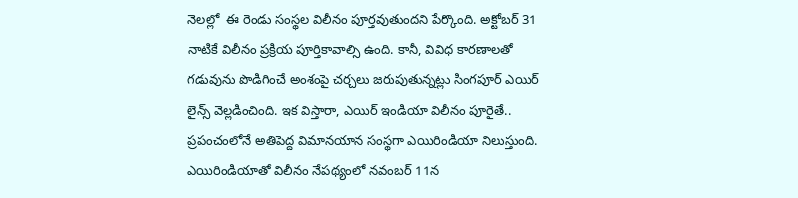నెలల్లో  ఈ రెండు సంస్థల విలీనం పూర్తవుతుందని పేర్కొంది. అక్టోబర్‌ 31 నాటికే విలీనం ప్రక్రియ పూర్తికావాల్సి ఉంది. కానీ, వివిధ కారణాలతో గడువును పొడిగించే అంశంపై చర్చలు జరుపుతున్నట్లు సింగపూర్ ఎయిర్ లైన్స్ వెల్లడించింది. ఇక విస్తారా, ఎయిర్ ఇండియా విలీనం పూరైతే.. ప్రపంచంలోనే అతిపెద్ద విమానయాన సంస్థగా ఎయిరిండియా నిలుస్తుంది. ఎయిరిండియాతో విలీనం నేపథ్యంలో నవంబర్ 11న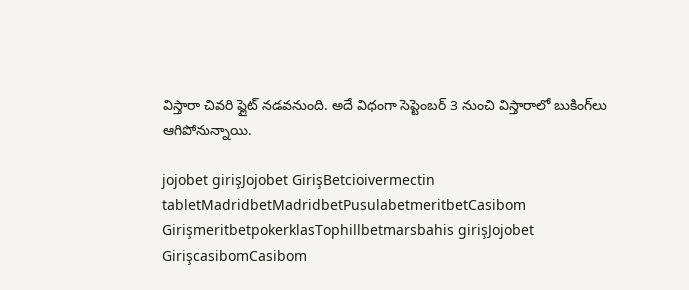విస్తారా చివరి ఫ్లైట్ నడవనుంది. అదే విధంగా సెప్టెంబర్ 3 నుంచి విస్తారాలో బుకింగ్‌లు ఆగిపోనున్నాయి.

jojobet girişJojobet GirişBetcioivermectin tabletMadridbetMadridbetPusulabetmeritbetCasibom GirişmeritbetpokerklasTophillbetmarsbahis girişJojobet GirişcasibomCasibom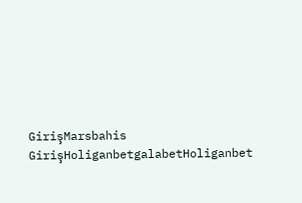GirişMarsbahis GirişHoliganbetgalabetHoliganbet